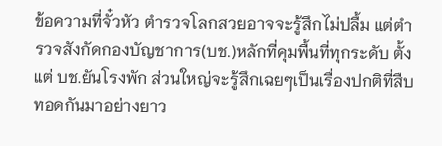ข้อความที่จั๋วหัว ตำรวจโลกสวยอาจจะรู้สึกไม่ปลื้ม แต่ตำรวจสังกัดกองบัญชาการ(บช.)หลักที่คุมพื้นที่ทุกระดับ ตั้งแต่ บช.ยันโรงพัก ส่วนใหญ่จะรู้สึกเฉยๆเป็นเรื่องปกติที่สืบทอดกันมาอย่างยาว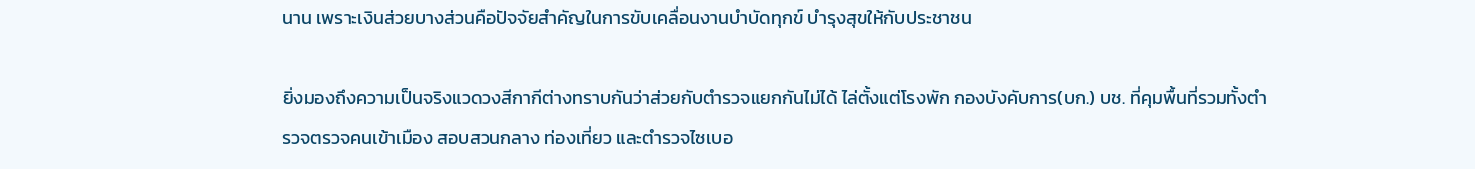นาน เพราะเงินส่วยบางส่วนคือปัจจัยสำคัญในการขับเคลื่อนงานบำบัดทุกข์ บำรุงสุขให้กับประชาชน

ยิ่งมองถึงความเป็นจริงแวดวงสีกากีต่างทราบกันว่าส่วยกับตำรวจแยกกันไม่ได้ ไล่ตั้งแต่โรงพัก กองบังคับการ(บก.) บช. ที่คุมพื้นที่รวมทั้งตำรวจตรวจคนเข้าเมือง สอบสวนกลาง ท่องเที่ยว และตำรวจไซเบอ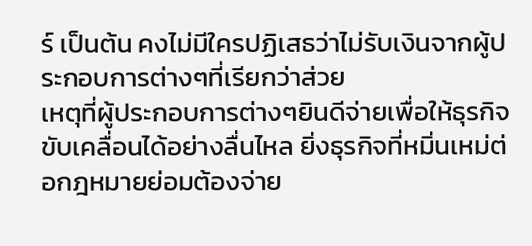ร์ เป็นต้น คงไม่มีใครปฏิเสธว่าไม่รับเงินจากผู้ประกอบการต่างๆที่เรียกว่าส่วย
เหตุที่ผู้ประกอบการต่างๆยินดีจ่ายเพื่อให้ธุรกิจขับเคลื่อนได้อย่างลื่นไหล ยิ่งธุรกิจที่หมิ่นเหม่ต่อกฎหมายย่อมต้องจ่าย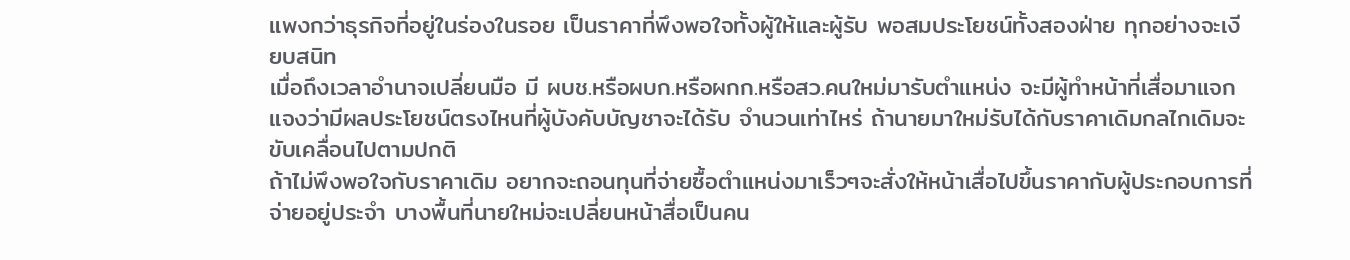แพงกว่าธุรกิจที่อยู่ในร่องในรอย เป็นราคาที่พึงพอใจทั้งผู้ให้และผู้รับ พอสมประโยชน์ทั้งสองฝ่าย ทุกอย่างจะเงียบสนิท
เมื่อถึงเวลาอำนาจเปลี่ยนมือ มี ผบช.หรือผบก.หรือผกก.หรือสว.คนใหม่มารับตำแหน่ง จะมีผู้ทำหน้าที่เสื่อมาแจกแจงว่ามีผลประโยชน์ตรงไหนที่ผู้บังคับบัญชาจะได้รับ จำนวนเท่าไหร่ ถ้านายมาใหม่รับได้กับราคาเดิมกลไกเดิมจะขับเคลื่อนไปตามปกติ
ถ้าไม่พึงพอใจกับราคาเดิม อยากจะถอนทุนที่จ่ายซื้อตำแหน่งมาเร็วๆจะสั่งให้หน้าเสื่อไปขึ้นราคากับผู้ประกอบการที่จ่ายอยู่ประจำ บางพื้นที่นายใหม่จะเปลี่ยนหน้าสื่อเป็นคน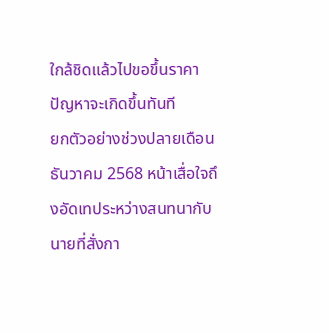ใกล้ชิดแล้วไปขอขึ้นราคา ปัญหาจะเกิดขึ้นทันที
ยกตัวอย่างช่วงปลายเดือนธันวาคม 2568 หน้าเสื่อใจถึงอัดเทประหว่างสนทนากับนายที่สั่งกา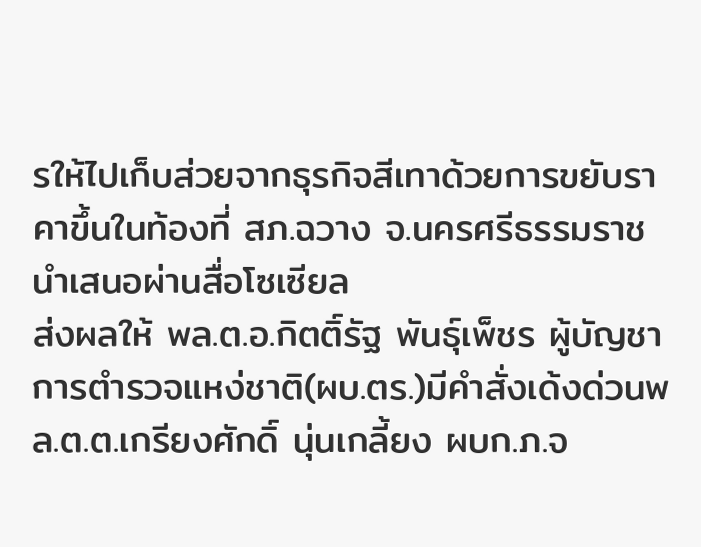รให้ไปเก็บส่วยจากธุรกิจสีเทาด้วยการขยับราคาขึ้นในท้องที่ สภ.ฉวาง จ.นครศรีธรรมราช นำเสนอผ่านสื่อโซเซียล
ส่งผลให้ พล.ต.อ.กิตติ์รัฐ พันธุ์เพ็ชร ผู้บัญชาการตำรวจแหง่ชาติ(ผบ.ตร.)มีคำสั่งเด้งด่วนพล.ต.ต.เกรียงศักดิ์ นุ่นเกลี้ยง ผบก.ภ.จ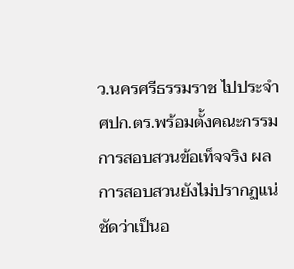ว.นครศรีธรรมราช ไปประจำ ศปก.ตร.พร้อมตั้งคณะกรรมการสอบสวนข้อเท็จจริง ผลการสอบสวนยังไม่ปรากฏแน่ชัดว่าเป็นอ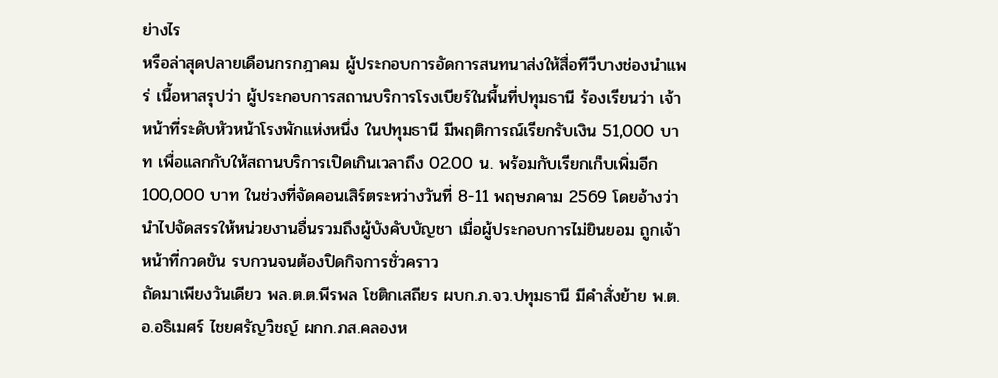ย่างไร
หรือล่าสุดปลายเดือนกรกฎาคม ผู้ประกอบการอัดการสนทนาส่งให้สื่อทีวีบางช่องนำแพร่ เนื้อหาสรุปว่า ผู้ประกอบการสถานบริการโรงเบียร์ในพื้นที่ปทุมธานี ร้องเรียนว่า เจ้าหน้าที่ระดับหัวหน้าโรงพักแห่งหนึ่ง ในปทุมธานี มีพฤติการณ์เรียกรับเงิน 51,000 บาท เพื่อแลกกับให้สถานบริการเปิดเกินเวลาถึง 02.00 น. พร้อมกับเรียกเก็บเพิ่มอีก 100,000 บาท ในช่วงที่จัดคอนเสิร์ตระหว่างวันที่ 8-11 พฤษภคาม 2569 โดยอ้างว่านำไปจัดสรรให้หน่วยงานอื่นรวมถึงผู้บังคับบัญชา เมื่อผู้ประกอบการไม่ยินยอม ถูกเจ้าหน้าที่กวดขัน รบกวนจนต้องปิดกิจการชั่วคราว
ถัดมาเพียงวันเดียว พล.ต.ต.พีรพล โชติกเสถียร ผบก.ภ.จว.ปทุมธานี มีคำสั่งย้าย พ.ต.อ.อธิเมศร์ ไชยศรัญวิชญ์ ผกก.ภส.คลองห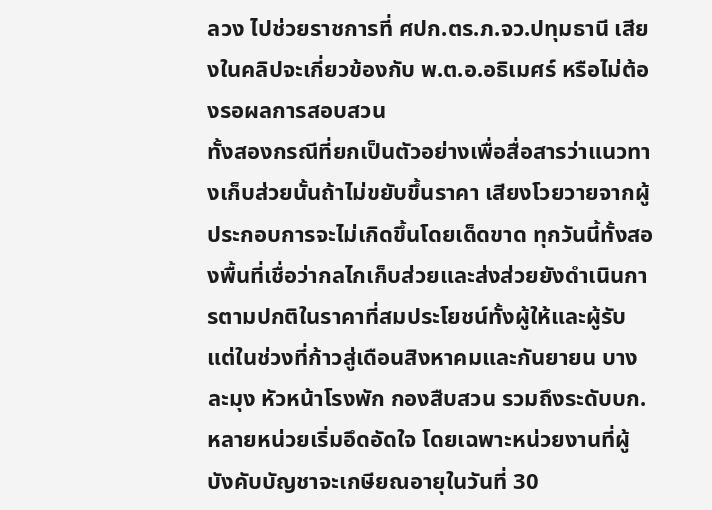ลวง ไปช่วยราชการที่ ศปก.ตร.ภ.จว.ปทุมธานี เสียงในคลิปจะเกี่ยวข้องกับ พ.ต.อ.อธิเมศร์ หรือไม่ต้องรอผลการสอบสวน
ทั้งสองกรณีที่ยกเป็นตัวอย่างเพื่อสื่อสารว่าแนวทางเก็บส่วยนั้นถ้าไม่ขยับขึ้นราคา เสียงโวยวายจากผู้ประกอบการจะไม่เกิดขึ้นโดยเด็ดขาด ทุกวันนี้ทั้งสองพื้นที่เชื่อว่ากลไกเก็บส่วยและส่งส่วยยังดำเนินการตามปกติในราคาที่สมประโยชน์ทั้งผู้ให้และผู้รับ
แต่ในช่วงที่ก้าวสู่เดือนสิงหาคมและกันยายน บางละมุง หัวหน้าโรงพัก กองสืบสวน รวมถึงระดับบก.หลายหน่วยเริ่มอึดอัดใจ โดยเฉพาะหน่วยงานที่ผู้บังคับบัญชาจะเกษียณอายุในวันที่ 30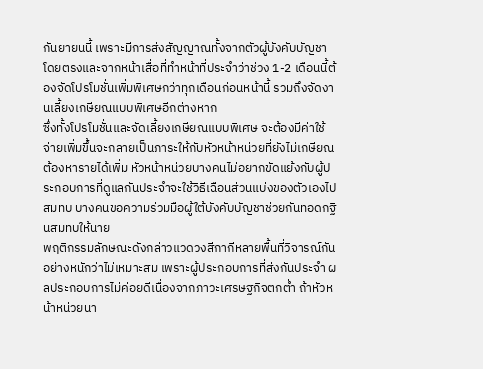กันยายนนี้ เพราะมีการส่งสัญญาณทั้งจากตัวผู้บังคับบัญชาโดยตรงและจากหน้าเสื่อที่ทำหน้าที่ประจำว่าช่วง 1-2 เดือนนี้ต้องจัดโปรโมชั่นเพิ่มพิเศษกว่าทุกเดือนก่อนหน้านี้ รวมถึงจัดงานเลี้ยงเกษียณแบบพิเศษอีกต่างหาก
ซึ่งทั้งโปรโมชั่นและจัดเลี้ยงเกษียณแบบพิเศษ จะต้องมีค่าใช้จ่ายเพิ่มขึ้นจะกลายเป็นภาระให้กับหัวหน้าหน่วยที่ยังไม่เกษียณ ต้องหารายได้เพิ่ม หัวหน้าหน่วยบางคนไม่อยากขัดแย้งกับผู้ประกอบการที่ดูแลกันประจำจะใช้วิธีเฉือนส่วนแบ่งของตัวเองไปสมทบ บางคนขอความร่วมมือผู้ใต้บังคับบัญชาช่วยกันทอดกฐินสมทบให้นาย
พฤติกรรมลักษณะดังกล่าวแวดวงสีกากีหลายพื้นที่วิจารณ์กันอย่างหนักว่าไม่เหมาะสม เพราะผู้ประกอบการที่ส่งกันประจำ ผลประกอบการไม่ค่อยดีเนื่องจากภาวะเศรษฐกิจตกต่ำ ถ้าหัวหน้าหน่วยนา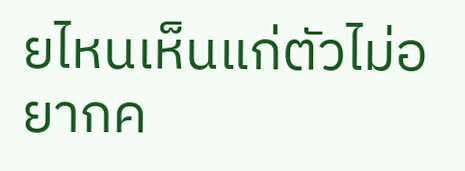ยไหนเห็นแก่ตัวไม่อยากค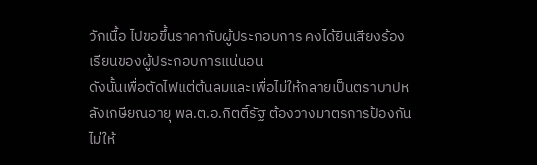วักเนื้อ ไปขอขึ้นราคากับผู้ประกอบการ คงได้ยินเสียงร้องเรียนของผู้ประกอบการแน่นอน
ดังนั้นเพื่อตัดไฟแต่ต้นลมและเพื่อไม่ให้กลายเป็นตราบาปหลังเกษียณอายุ พล.ต.อ.กิตติ์รัฐ ต้องวางมาตรการป้องกันไม่ให้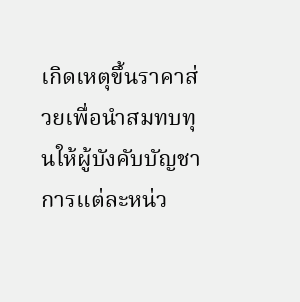เกิดเหตุขึ้นราคาส่วยเพื่อนำสมทบทุนให้ผู้บังคับบัญชาการแต่ละหน่ว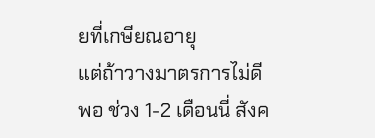ยที่เกษียณอายุ
แต่ถ้าวางมาตรการไม่ดีพอ ช่วง 1-2 เดือนนี่ สังค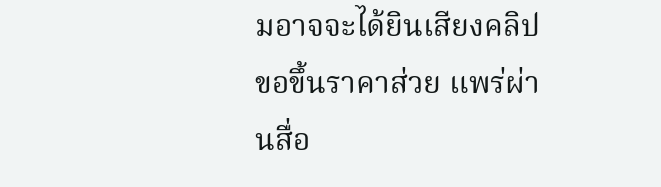มอาจจะได้ยินเสียงคลิปขอขึ้นราคาส่วย แพร่ผ่านสื่อ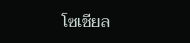โซเชียล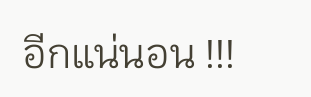อีกแน่นอน !!!